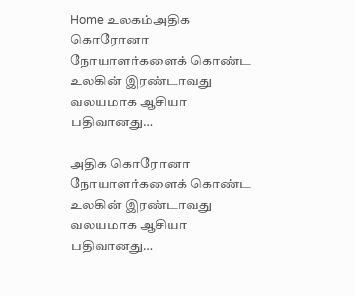Home உலகம்அதிக கொரோனா நோயாளர்களைக் கொண்ட உலகின் இரண்டாவது வலயமாக ஆசியா பதிவானது…

அதிக கொரோனா நோயாளர்களைக் கொண்ட உலகின் இரண்டாவது வலயமாக ஆசியா பதிவானது…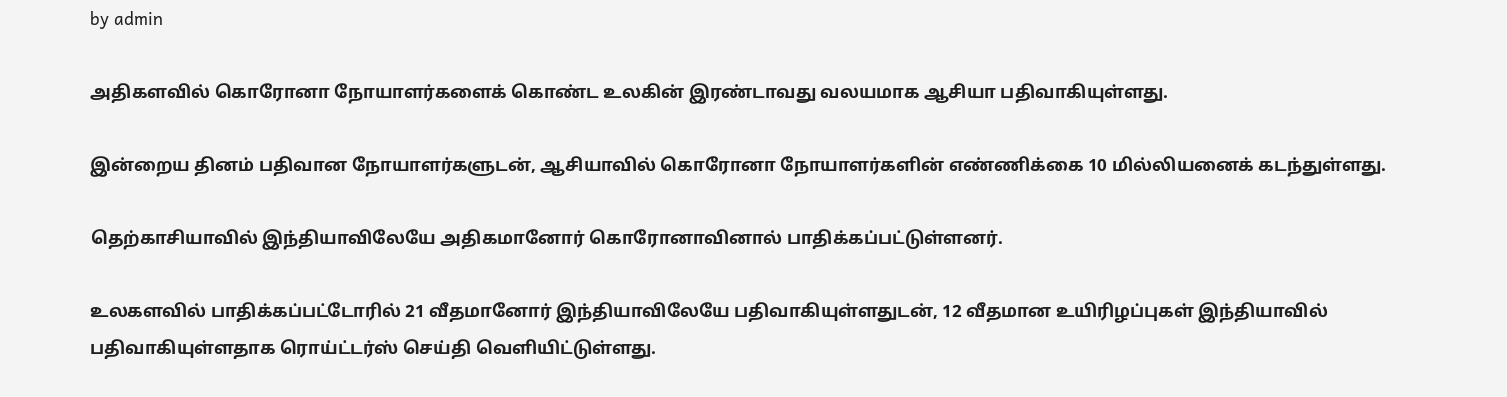by admin

அதிகளவில் கொரோனா நோயாளர்களைக் கொண்ட உலகின் இரண்டாவது வலயமாக ஆசியா பதிவாகியுள்ளது.

இன்றைய தினம் பதிவான நோயாளர்களுடன், ஆசியாவில் கொரோனா நோயாளர்களின் எண்ணிக்கை 10 மில்லியனைக் கடந்துள்ளது.

தெற்காசியாவில் இந்தியாவிலேயே அதிகமானோர் கொரோனாவினால் பாதிக்கப்பட்டுள்ளனர்.

உலகளவில் பாதிக்கப்பட்டோரில் 21 வீதமானோர் இந்தியாவிலேயே பதிவாகியுள்ளதுடன், 12 வீதமான உயிரிழப்புகள் இந்தியாவில் பதிவாகியுள்ளதாக ரொய்ட்டர்ஸ் செய்தி வௌியிட்டுள்ளது.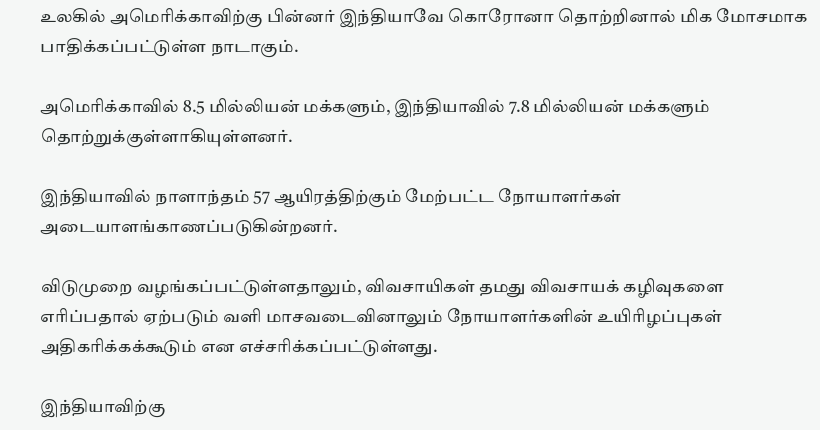உலகில் அமெரிக்காவிற்கு பின்னர் இந்தியாவே கொரோனா தொற்றினால் மிக மோசமாக பாதிக்கப்பட்டுள்ள நாடாகும்.

அமெரிக்காவில் 8.5 மில்லியன் மக்களும், இந்தியாவில் 7.8 மில்லியன் மக்களும் தொற்றுக்குள்ளாகியுள்ளனர்.

இந்தியாவில் நாளாந்தம் 57 ஆயிரத்திற்கும் மேற்பட்ட நோயாளர்கள் அடையாளங்காணப்படுகின்றனர்.

விடுமுறை வழங்கப்பட்டுள்ளதாலும், விவசாயிகள் தமது விவசாயக் கழிவுகளை எரிப்பதால் ஏற்படும் வளி மாசவடைவினாலும் நோயாளர்களின் உயிரிழப்புகள் அதிகரிக்கக்கூடும் என எச்சரிக்கப்பட்டுள்ளது.

இந்தியாவிற்கு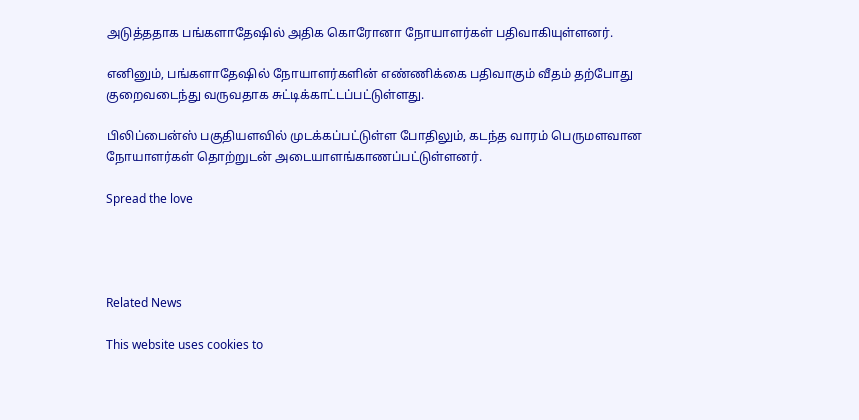அடுத்ததாக பங்களாதேஷில் அதிக கொரோனா நோயாளர்கள் பதிவாகியுள்ளனர்.

எனினும், பங்களாதேஷில் நோயாளர்களின் எண்ணிக்கை பதிவாகும் வீதம் தற்போது குறைவடைந்து வருவதாக சுட்டிக்காட்டப்பட்டுள்ளது.

பிலிப்பைன்ஸ் பகுதியளவில் முடக்கப்பட்டுள்ள போதிலும், கடந்த வாரம் பெருமளவான நோயாளர்கள் தொற்றுடன் அடையாளங்காணப்பட்டுள்ளனர்.

Spread the love




Related News

This website uses cookies to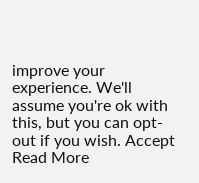improve your experience. We'll assume you're ok with this, but you can opt-out if you wish. Accept Read More